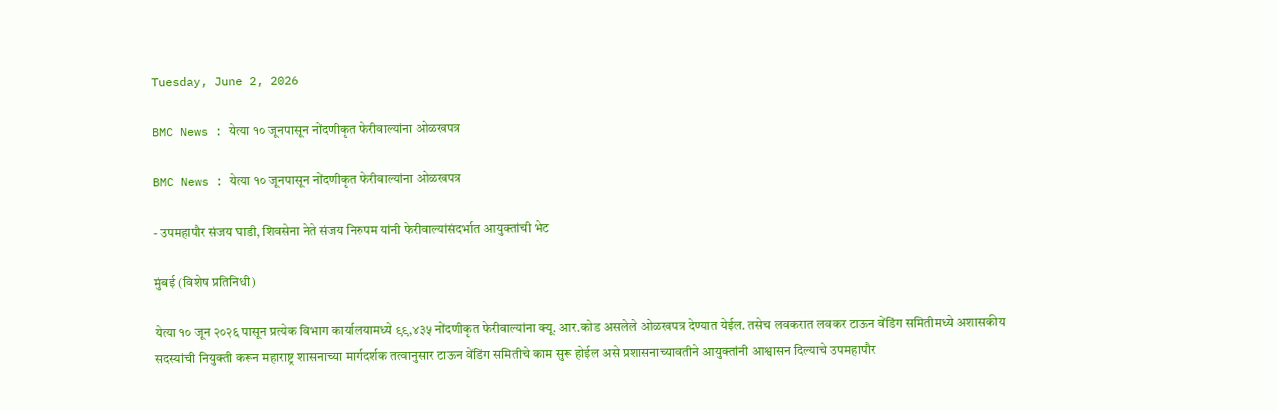Tuesday, June 2, 2026

BMC News : येत्या १० जूनपासून नोंदणीकृत फेरीवाल्यांना ओळखपत्र

BMC News : येत्या १० जूनपासून नोंदणीकृत फेरीवाल्यांना ओळखपत्र

- उपमहापौर संजय घाडी, शिवसेना नेते संजय निरुपम यांनी फेरीवाल्यांसंदर्भात आयुक्तांची भेट

मुंबई (विशेष प्रतिनिधी)

येत्या १० जून २०२६ पासून प्रत्येक विभाग कार्यालयामध्ये ९९,४३५ नोंदणीकृत फेरीवाल्यांना क्यू. आर.कोड असलेले ओळखपत्र देण्यात येईल. तसेच लवकरात लवकर टाऊन वेंडिंग समितीमध्ये अशासकीय सदस्यांची नियुक्ती करून महाराष्ट्र शासनाच्या मार्गदर्शक तत्वानुसार टाऊन वेंडिंग समितीचे काम सुरू होईल असे प्रशासनाच्यावतीने आयुक्तांनी आश्वासन दिल्याचे उपमहापौर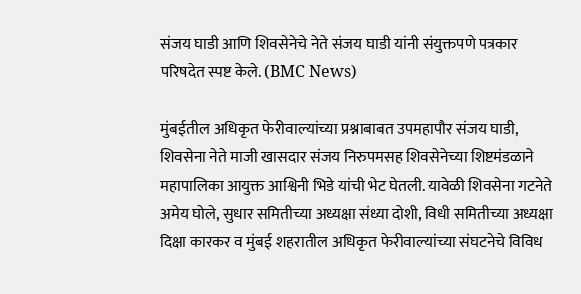संजय घाडी आणि शिवसेनेचे नेते संजय घाडी यांनी संयुक्तपणे पत्रकार परिषदेत स्पष्ट केले. (BMC News)

मुंबईतील अधिकृत फेरीवाल्यांच्या प्रश्नाबाबत उपमहापौर संजय घाडी, शिवसेना नेते माजी खासदार संजय निरुपमसह शिवसेनेच्या शिष्टमंडळाने महापालिका आयुक्त आश्विनी भिडे यांची भेट घेतली. यावेळी शिवसेना गटनेते अमेय घोले, सुधार समितीच्या अध्यक्षा संध्या दोशी, विधी समितीच्या अध्यक्षा दिक्षा कारकर व मुंबई शहरातील अधिकृत फेरीवाल्यांच्या संघटनेचे विविध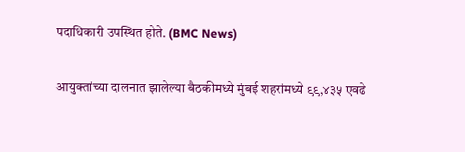पदाधिकारी उपस्थित होते. (BMC News)

आयुक्तांच्या दालनात झालेल्या बैठकीमध्ये मुंबई शहरांमध्ये ९९,४३५ एवढे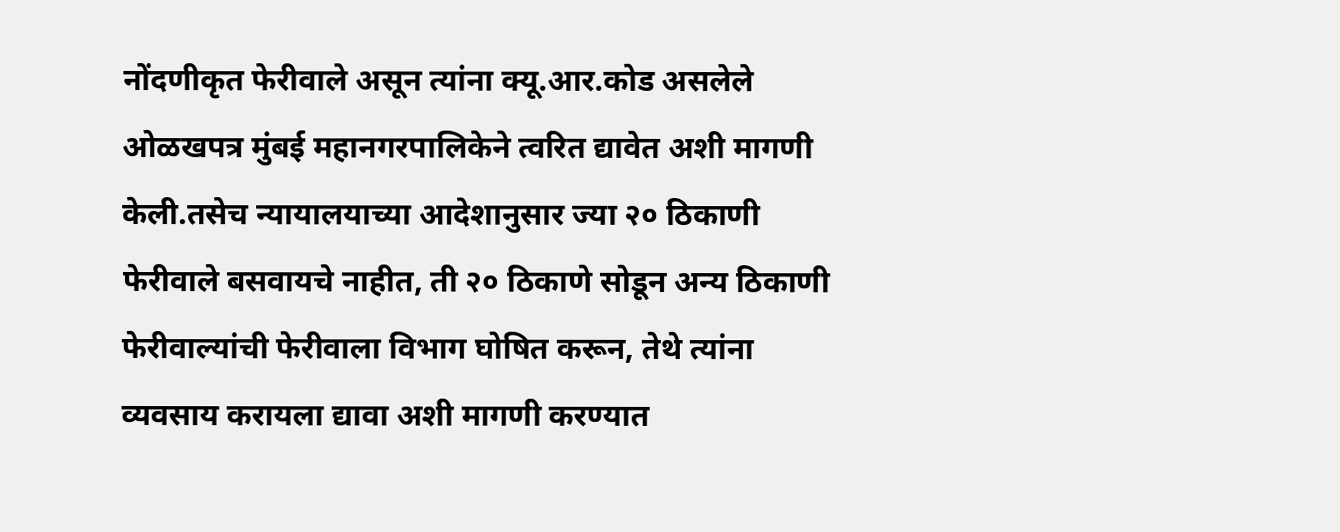नोंदणीकृत फेरीवाले असून त्यांना क्यू.आर.कोड असलेले ओळखपत्र मुंबई महानगरपालिकेने त्वरित द्यावेत अशी मागणी केली.तसेच न्यायालयाच्या आदेशानुसार ज्या २० ठिकाणी फेरीवाले बसवायचे नाहीत, ती २० ठिकाणे सोडून अन्य ठिकाणी फेरीवाल्यांची फेरीवाला विभाग घोषित करून, तेथे त्यांना व्यवसाय करायला द्यावा अशी मागणी करण्यात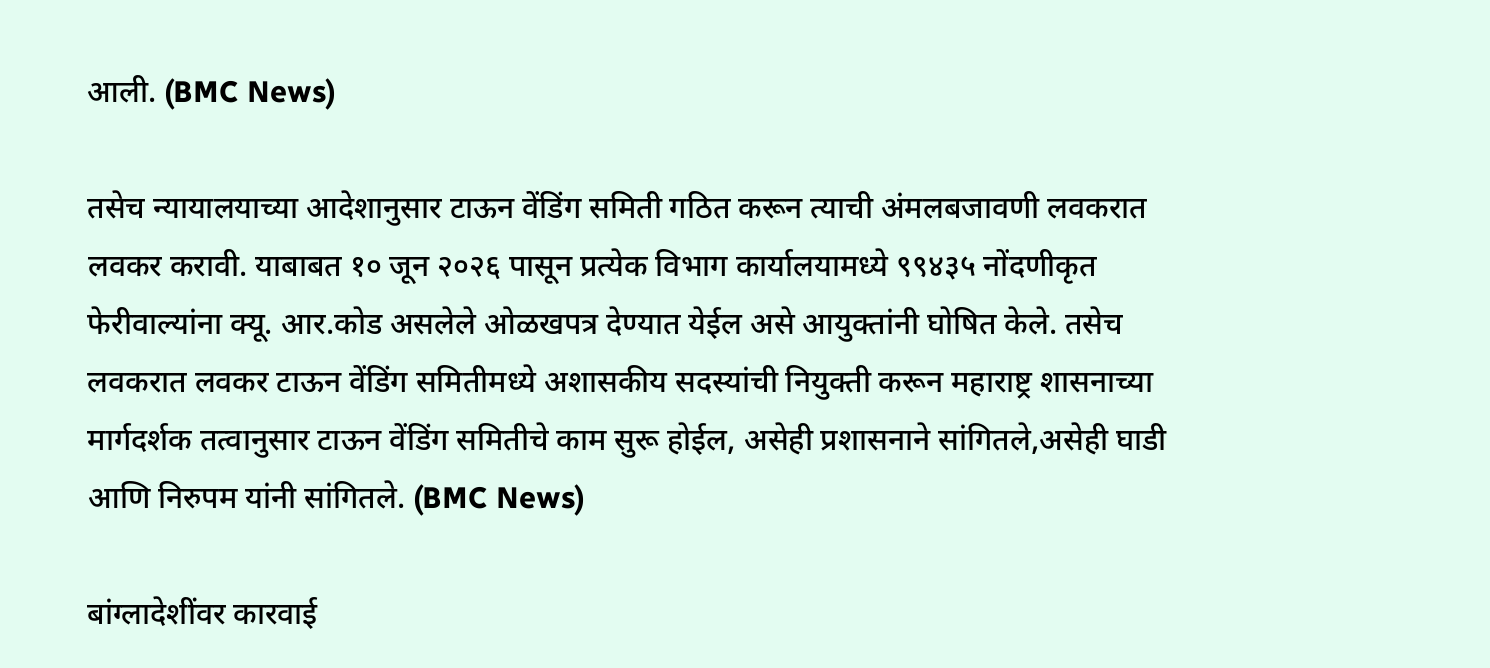आली. (BMC News)

तसेच न्यायालयाच्या आदेशानुसार टाऊन वेंडिंग समिती गठित करून त्याची अंमलबजावणी लवकरात लवकर करावी. याबाबत १० जून २०२६ पासून प्रत्येक विभाग कार्यालयामध्ये ९९४३५ नोंदणीकृत फेरीवाल्यांना क्यू. आर.कोड असलेले ओळखपत्र देण्यात येईल असे आयुक्तांनी घोषित केले. तसेच लवकरात लवकर टाऊन वेंडिंग समितीमध्ये अशासकीय सदस्यांची नियुक्ती करून महाराष्ट्र शासनाच्या मार्गदर्शक तत्वानुसार टाऊन वेंडिंग समितीचे काम सुरू होईल, असेही प्रशासनाने सांगितले,असेही घाडी आणि निरुपम यांनी सांगितले. (BMC News)

बांग्लादेशींवर कारवाई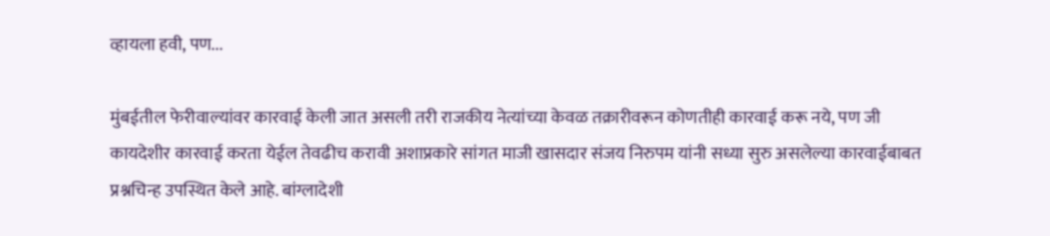व्हायला हवी, पण...

मुंबईतील फेरीवाल्यांवर कारवाई केली जात असली तरी राजकीय नेत्यांच्या केवळ तक्रारीवरून कोणतीही कारवाई करू नये, पण जी कायदेशीर कारवाई करता येईल तेवढीच करावी अशाप्रकारे सांगत माजी खासदार संजय निरुपम यांनी सध्या सुरु असलेल्या कारवाईबाबत प्रश्नचिन्ह उपस्थित केले आहे. बांग्लादेशी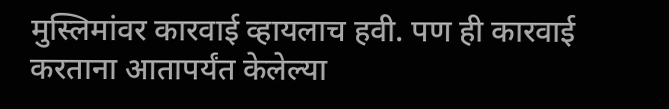मुस्लिमांवर कारवाई व्हायलाच हवी. पण ही कारवाई करताना आतापर्यंत केलेल्या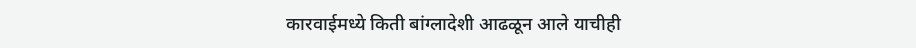कारवाईमध्ये किती बांग्लादेशी आढळून आले याचीही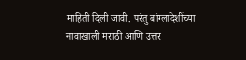माहिती दिली जावी. परंतु बांग्लादेशींच्या नावाखाली मराठी आणि उत्तर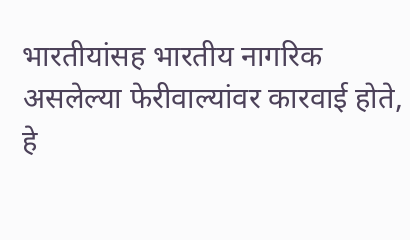भारतीयांसह भारतीय नागरिक असलेल्या फेरीवाल्यांवर कारवाई होते, हे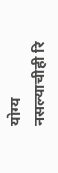योग्य नसल्याचीही रि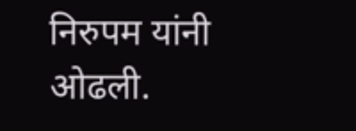निरुपम यांनी ओढली.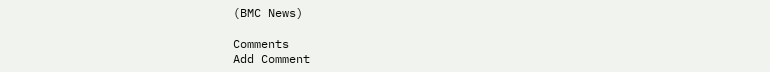(BMC News)

Comments
Add Comment